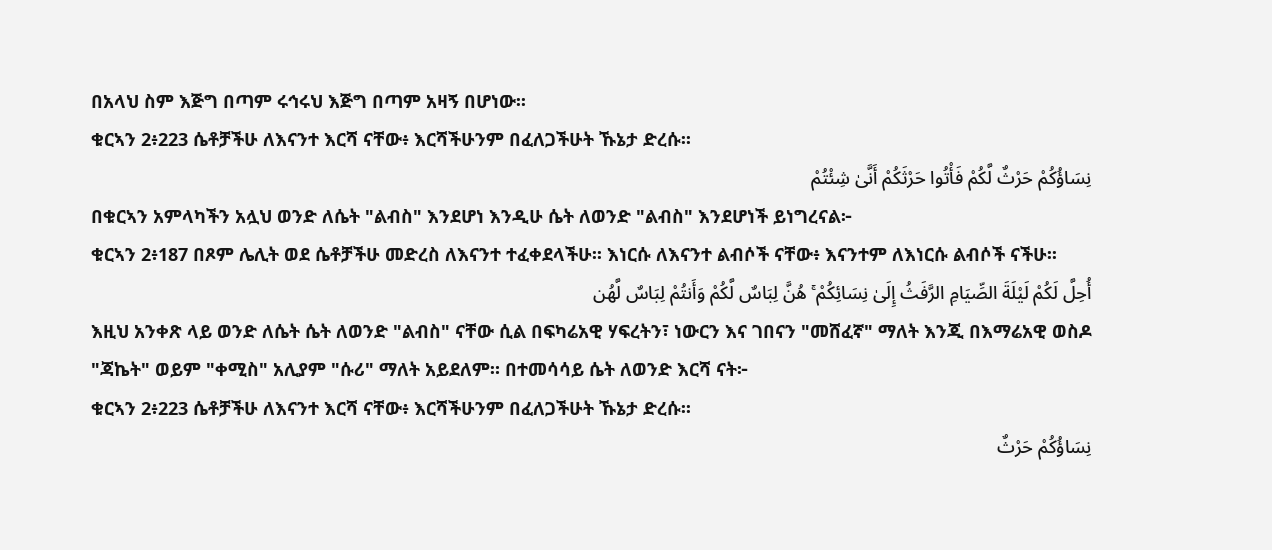በአላህ ስም እጅግ በጣም ሩኅሩህ እጅግ በጣም አዛኝ በሆነው፡፡
ቁርኣን 2፥223 ሴቶቻችሁ ለእናንተ እርሻ ናቸው፥ እርሻችሁንም በፈለጋችሁት ኹኔታ ድረሱ፡፡
نِسَاؤُكُمْ حَرْثٌ لَّكُمْ فَأْتُوا حَرْثَكُمْ أَنَّىٰ شِئْتُمْ
በቁርኣን አምላካችን አሏህ ወንድ ለሴት "ልብስ" እንደሆነ እንዲሁ ሴት ለወንድ "ልብስ" እንደሆነች ይነግረናል፦
ቁርኣን 2፥187 በጾም ሌሊት ወደ ሴቶቻችሁ መድረስ ለእናንተ ተፈቀደላችሁ፡፡ እነርሱ ለእናንተ ልብሶች ናቸው፥ እናንተም ለእነርሱ ልብሶች ናችሁ፡፡
أُحِلَّ لَكُمْ لَيْلَةَ الصِّيَامِ الرَّفَثُ إِلَىٰ نِسَائِكُمْ ۚ هُنَّ لِبَاسٌ لَّكُمْ وَأَنتُمْ لِبَاسٌ لَّهُن
እዚህ አንቀጽ ላይ ወንድ ለሴት ሴት ለወንድ "ልብስ" ናቸው ሲል በፍካሬአዊ ሃፍረትን፣ ነውርን እና ገበናን "መሸፈኛ" ማለት እንጂ በእማሬአዊ ወስዶ "ጃኬት" ወይም "ቀሚስ" አሊያም "ሱሪ" ማለት አይደለም። በተመሳሳይ ሴት ለወንድ እርሻ ናት፦
ቁርኣን 2፥223 ሴቶቻችሁ ለእናንተ እርሻ ናቸው፥ እርሻችሁንም በፈለጋችሁት ኹኔታ ድረሱ፡፡
نِسَاؤُكُمْ حَرْثٌ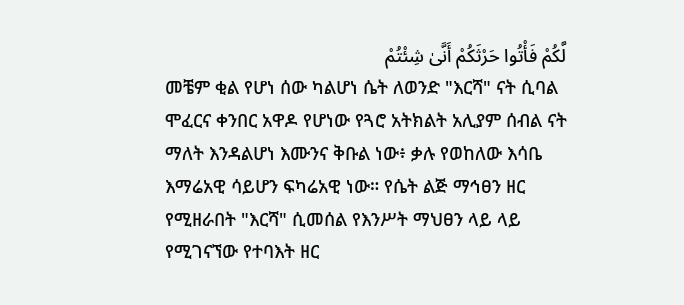لَّكُمْ فَأْتُوا حَرْثَكُمْ أَنَّىٰ شِئْتُمْ
መቼም ቂል የሆነ ሰው ካልሆነ ሴት ለወንድ "እርሻ" ናት ሲባል ሞፈርና ቀንበር አዋዶ የሆነው የጓሮ አትክልት አሊያም ሰብል ናት ማለት እንዳልሆነ እሙንና ቅቡል ነው፥ ቃሉ የወከለው እሳቤ እማሬአዊ ሳይሆን ፍካሬአዊ ነው። የሴት ልጅ ማኅፀን ዘር የሚዘራበት "እርሻ" ሲመሰል የእንሥት ማህፀን ላይ ላይ የሚገናኘው የተባእት ዘር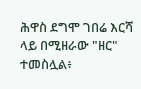ሕዋስ ደግሞ ገበሬ እርሻ ላይ በሚዘራው "ዘር" ተመስሏል፥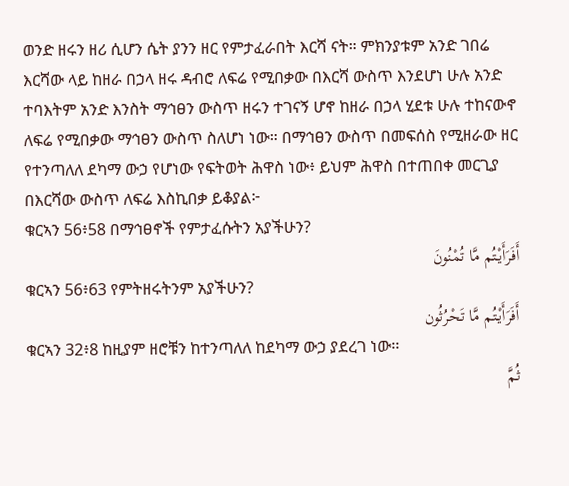ወንድ ዘሩን ዘሪ ሲሆን ሴት ያንን ዘር የምታፈራበት እርሻ ናት። ምክንያቱም አንድ ገበሬ እርሻው ላይ ከዘራ በኃላ ዘሩ ዳብሮ ለፍሬ የሚበቃው በእርሻ ውስጥ እንደሆነ ሁሉ አንድ ተባእትም አንድ እንስት ማኅፀን ውስጥ ዘሩን ተገናኝ ሆኖ ከዘራ በኃላ ሂደቱ ሁሉ ተከናውኖ ለፍሬ የሚበቃው ማኅፀን ውስጥ ስለሆነ ነው። በማኅፀን ውስጥ በመፍሰስ የሚዘራው ዘር የተንጣለለ ደካማ ውኃ የሆነው የፍትወት ሕዋስ ነው፥ ይህም ሕዋስ በተጠበቀ መርጊያ በእርሻው ውስጥ ለፍሬ እስኪበቃ ይቆያል፦
ቁርኣን 56፥58 በማኅፀኖች የምታፈሱትን አያችሁን?
أَفَرَأَيْتُم مَّا تُمْنُونَ
ቁርኣን 56፥63 የምትዘሩትንም አያችሁን?
أَفَرَأَيْتُم مَّا تَحْرُثُون
ቁርኣን 32፥8 ከዚያም ዘሮቹን ከተንጣለለ ከደካማ ውኃ ያደረገ ነው፡፡
ثُمَّ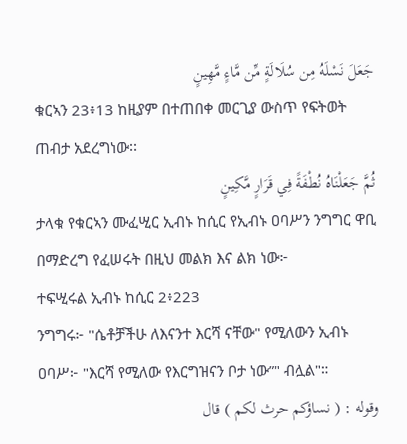جَعَلَ نَسْلَهُ مِن سُلَالَةٍ مِّن مَّاءٍ مَّهِينٍ
ቁርኣን 23፥13 ከዚያም በተጠበቀ መርጊያ ውስጥ የፍትወት ጠብታ አደረግነው፡፡
ثُمَّ جَعَلْنَاهُ نُطْفَةً فِي قَرَارٍ مَّكِينٍ
ታላቁ የቁርኣን ሙፈሢር ኢብኑ ከሲር የኢብኑ ዐባሥን ንግግር ዋቢ በማድረግ የፈሠሩት በዚህ መልክ እና ልክ ነው፦
ተፍሢሩል ኢብኑ ከሲር 2፥223
ንግግሩ፦ "ሴቶቻችሁ ለእናንተ እርሻ ናቸው" የሚለውን ኢብኑ ዐባሥ፦ "እርሻ የሚለው የእርግዝናን ቦታ ነው”" ብሏል"።
وقوله : ( نساؤكم حرث لكم ) قال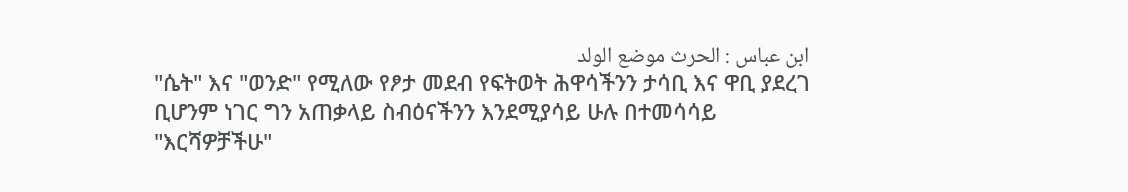ابن عباس : الحرث موضع الولد
"ሴት" እና "ወንድ" የሚለው የፆታ መደብ የፍትወት ሕዋሳችንን ታሳቢ እና ዋቢ ያደረገ ቢሆንም ነገር ግን አጠቃላይ ስብዕናችንን እንደሚያሳይ ሁሉ በተመሳሳይ "እርሻዎቻችሁ"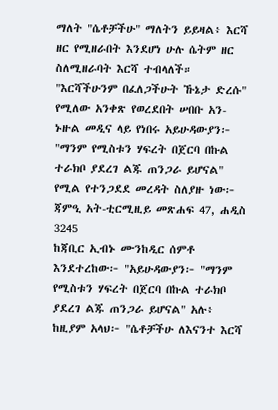ማለት "ሴቶቻችሁ" ማለትን ይይዛል፥ እርሻ ዘር የሚዘራበት እንደሆነ ሁሉ ሴትም ዘር ስለሚዘራባት እርሻ ተብላለች። "እርሻችሁንም በፈለጋችሁት ኹኔታ ድረሱ" የሚለው አንቀጽ የወረደበት ሠበቡ አን-ኑዙል መዲና ላይ የነበሩ አይሁዳውያን፦ "ማንም የሚስቱን ሃፍረት በጀርባ በኩል ተራክቦ ያደረገ ልጁ ጠንጋራ ይሆናል" የሚል የተንጋደደ መረዳት ስለያዙ ነው፦
ጃምዒ አት-ቲርሚዚይ መጽሐፍ 47, ሐዲስ 3245
ከጃቢር ኢብኑ ሙንከዲር ሰምቶ እንደተረከው፦ "አይሁዳውያን፦ "ማንም የሚስቱን ሃፍረት በጀርባ በኩል ተራክቦ ያደረገ ልጁ ጠንጋራ ይሆናል" አሉ፥ ከዚያም አላህ፦ "ሴቶቻችሁ ለእናንተ እርሻ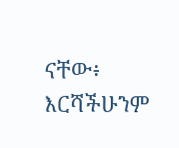ናቸው፥ እርሻችሁንም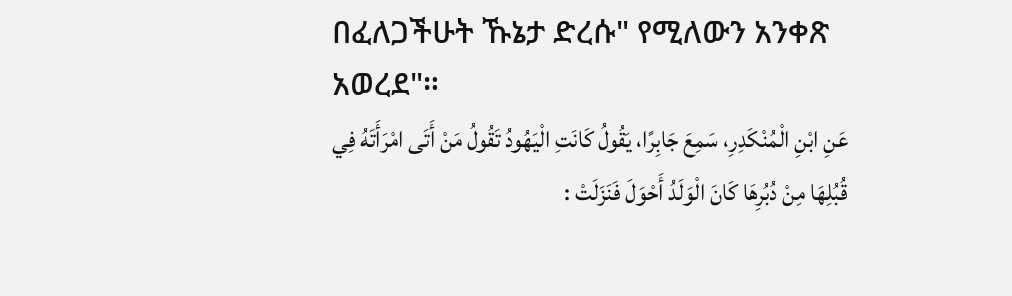በፈለጋችሁት ኹኔታ ድረሱ" የሚለውን አንቀጽ አወረደ"።
عَنِ ابْنِ الْمُنْكَدِرِ، سَمِعَ جَابِرًا، يَقُولُ كَانَتِ الْيَهُودُ تَقُولُ مَنْ أَتَى امْرَأَتَهُ فِي قُبُلِهَا مِنْ دُبُرِهَا كَانَ الْوَلَدُ أَحْوَلَ فَنَزَلَتْ :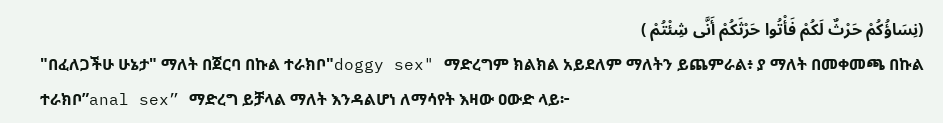(نِسَاؤُكُمْ حَرْثٌ لَكُمْ فَأْتُوا حَرْثَكُمْ أَنَّى شِئْتُمْ )
"በፈለጋችሁ ሁኔታ" ማለት በጀርባ በኩል ተራክቦ"doggy sex" ማድረግም ክልክል አይደለም ማለትን ይጨምራል፥ ያ ማለት በመቀመጫ በኩል ተራክቦ”anal sex” ማድረግ ይቻላል ማለት እንዳልሆነ ለማሳየት እዛው ዐውድ ላይ፦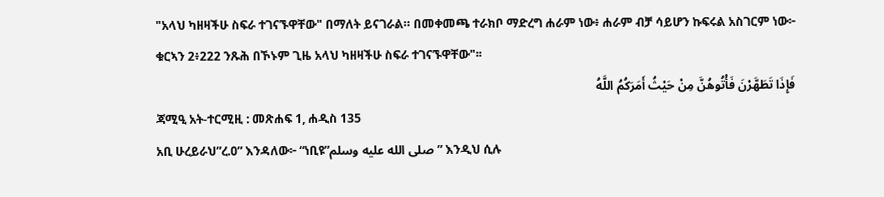"አላህ ካዘዛችሁ ስፍራ ተገናኙዋቸው" በማለት ይናገራል። በመቀመጫ ተራክቦ ማድረግ ሐራም ነው፥ ሐራም ብቻ ሳይሆን ኩፍሩል አስገርም ነው፦
ቁርኣን 2፥222 ንጹሕ በኾኑም ጊዜ አላህ ካዘዛችሁ ስፍራ ተገናኙዋቸው"፡፡
فَإِذَا تَطَهَّرْنَ فَأْتُوهُنَّ مِنْ حَيْثُ أَمَرَكُمُ اللَّهُ
ጃሚዒ አት-ተርሚዚ : መጽሐፍ 1, ሐዲስ 135
አቢ ሁረይራህ”ረ.ዐ” እንዳለው፦ “ነቢዩ”صلى الله عليه وسلم” እንዲህ ሲሉ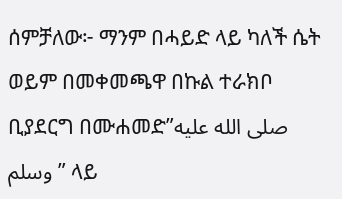ሰምቻለው፦ ማንም በሓይድ ላይ ካለች ሴት ወይም በመቀመጫዋ በኩል ተራክቦ ቢያደርግ በሙሐመድ”صلى الله عليه وسلم” ላይ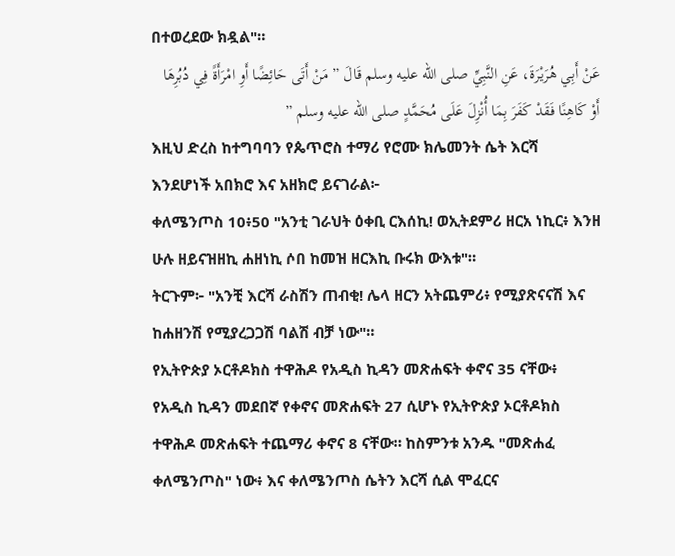በተወረደው ክዷል"።
عَنْ أَبِي هُرَيْرَةَ، عَنِ النَّبِيِّ صلى الله عليه وسلم قَالَ ” مَنْ أَتَى حَائِضًا أَوِ امْرَأَةً فِي دُبُرِهَا أَوْ كَاهِنًا فَقَدْ كَفَرَ بِمَا أُنْزِلَ عَلَى مُحَمَّدٍ صلى الله عليه وسلم ”
እዚህ ድረስ ከተግባባን የጴጥሮስ ተማሪ የሮሙ ክሌመንት ሴት እርሻ እንደሆነች አበክሮ እና አዘክሮ ይናገራል፦
ቀለሜንጦስ 10፥50 "አንቲ ገራህት ዕቀቢ ርእሰኪ! ወኢትደምሪ ዘርአ ነኪር፥ እንዘ ሁሉ ዘይናዝዘኪ ሐዘነኪ ሶበ ከመዝ ዘርእኪ ቡሩክ ውእቱ"።
ትርጉም፦ "አንቺ እርሻ ራስሽን ጠብቂ! ሌላ ዘርን አትጨምሪ፥ የሚያጽናናሽ እና ከሐዘንሽ የሚያረጋጋሽ ባልሽ ብቻ ነው"።
የኢትዮጵያ ኦርቶዶክስ ተዋሕዶ የአዲስ ኪዳን መጽሐፍት ቀኖና 35 ናቸው፥ የአዲስ ኪዳን መደበኛ የቀኖና መጽሐፍት 27 ሲሆኑ የኢትዮጵያ ኦርቶዶክስ ተዋሕዶ መጽሐፍት ተጨማሪ ቀኖና 8 ናቸው። ከስምንቱ አንዱ "መጽሐፈ ቀለሜንጦስ" ነው፥ እና ቀለሜንጦስ ሴትን እርሻ ሲል ሞፈርና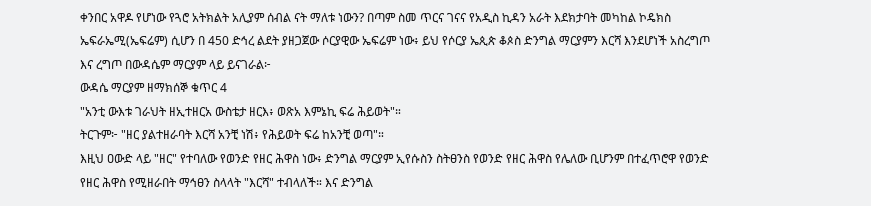ቀንበር አዋዶ የሆነው የጓሮ አትክልት አሊያም ሰብል ናት ማለቱ ነውን? በጣም ስመ ጥርና ገናና የአዲስ ኪዳን አራት እደክታባት መካከል ኮዴክስ ኤፍራኤሚ(ኤፍሬም) ሲሆን በ 450 ድኅረ ልደት ያዘጋጀው ሶርያዊው ኤፍሬም ነው፥ ይህ የሶርያ ኤጲጵ ቆጶስ ድንግል ማርያምን እርሻ እንደሆነች አስረግጦ እና ረግጦ በውዳሴም ማርያም ላይ ይናገራል፦
ውዳሴ ማርያም ዘማክሰኞ ቁጥር 4
"አንቲ ውእቱ ገራህት ዘኢተዘርአ ውስቴታ ዘርእ፥ ወጽአ እምኔኪ ፍሬ ሕይወት"።
ትርጉም፦ "ዘር ያልተዘራባት እርሻ አንቺ ነሽ፥ የሕይወት ፍሬ ከአንቺ ወጣ"።
እዚህ ዐውድ ላይ "ዘር" የተባለው የወንድ የዘር ሕዋስ ነው፥ ድንግል ማርያም ኢየሱስን ስትፀንስ የወንድ የዘር ሕዋስ የሌለው ቢሆንም በተፈጥሮዋ የወንድ የዘር ሕዋስ የሚዘራበት ማኅፀን ስላላት "እርሻ" ተብላለች። እና ድንግል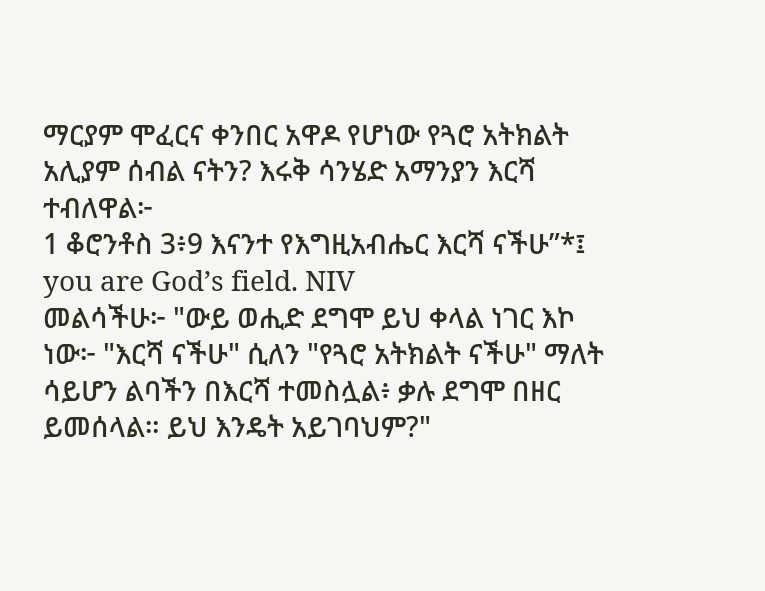ማርያም ሞፈርና ቀንበር አዋዶ የሆነው የጓሮ አትክልት አሊያም ሰብል ናትን? እሩቅ ሳንሄድ አማንያን እርሻ ተብለዋል፦
1 ቆሮንቶስ 3፥9 እናንተ የእግዚአብሔር እርሻ ናችሁ”*፤ you are God’s field. NIV
መልሳችሁ፦ "ውይ ወሒድ ደግሞ ይህ ቀላል ነገር እኮ ነው፦ "እርሻ ናችሁ" ሲለን "የጓሮ አትክልት ናችሁ" ማለት ሳይሆን ልባችን በእርሻ ተመስሏል፥ ቃሉ ደግሞ በዘር ይመሰላል። ይህ እንዴት አይገባህም?"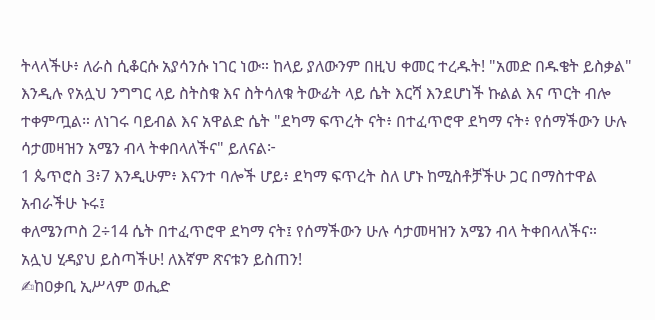ትላላችሁ፥ ለራስ ሲቆርሱ አያሳንሱ ነገር ነው። ከላይ ያለውንም በዚህ ቀመር ተረዱት! "አመድ በዱቄት ይስቃል" እንዲሉ የአሏህ ንግግር ላይ ስትስቁ እና ስትሳለቁ ትውፊት ላይ ሴት እርሻ እንደሆነች ኩልል እና ጥርት ብሎ ተቀምጧል። ለነገሩ ባይብል እና አዋልድ ሴት "ደካማ ፍጥረት ናት፥ በተፈጥሮዋ ደካማ ናት፥ የሰማችውን ሁሉ ሳታመዛዝን አሜን ብላ ትቀበላለችና" ይለናል፦
1 ጴጥሮስ 3፥7 እንዲሁም፥ እናንተ ባሎች ሆይ፥ ደካማ ፍጥረት ስለ ሆኑ ከሚስቶቻችሁ ጋር በማስተዋል አብራችሁ ኑሩ፤
ቀለሜንጦስ 2÷14 ሴት በተፈጥሮዋ ደካማ ናት፤ የሰማችውን ሁሉ ሳታመዛዝን አሜን ብላ ትቀበላለችና።
አሏህ ሂዳያህ ይስጣችሁ! ለእኛም ጽናቱን ይስጠን!
✍ከዐቃቢ ኢሥላም ወሒድ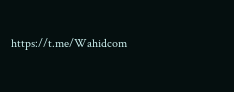https://t.me/Wahidcom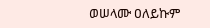ወሠላሙ ዐለይኩም